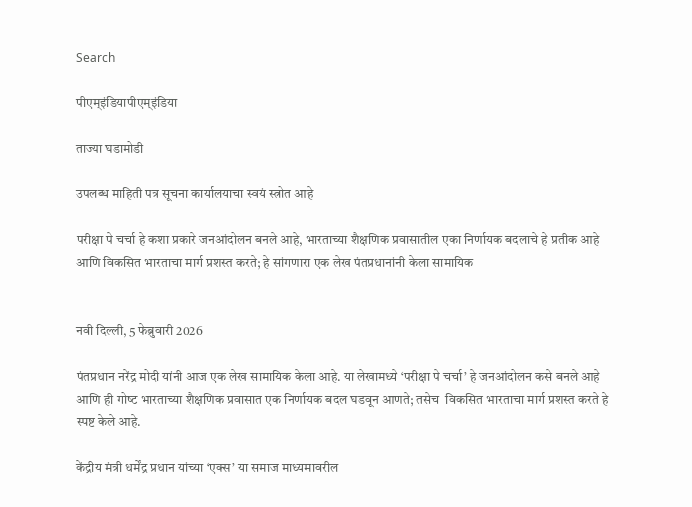Search

पीएम्इंडियापीएम्इंडिया

ताज्या घडामोडी

उपलब्ध माहिती पत्र सूचना कार्यालयाचा स्वयं स्त्रोत आहे

परीक्षा पे चर्चा हे कशा प्रकारे जनआंदोलन बनले आहे, भारताच्या शैक्षणिक प्रवासातील एका निर्णायक बदलाचे हे प्रतीक आहे आणि विकसित भारताचा मार्ग प्रशस्त करते; हे सांगणारा एक लेख पंतप्रधानांनी केला सामायिक


नवी दिल्ली, 5 फेब्रुवारी 2026

पंतप्रधान नरेंद्र मोदी यांनी आज एक लेख सामायिक केला आहे. या लेखामध्ये ‘परीक्षा पे चर्चा’ हे जनआंदोलन कसे बनले आहे आणि ही गोष्‍ट भारताच्या शैक्षणिक प्रवासात एक निर्णायक बदल घडवून आणते; तसेच  विकसित भारताचा मार्ग प्रशस्त करते हे स्पष्ट केले आहे.

केंद्रीय मंत्री धर्मेंद्र प्रधान यांच्या ‘एक्स’ या समाज माध्‍यमावरील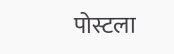पोस्टला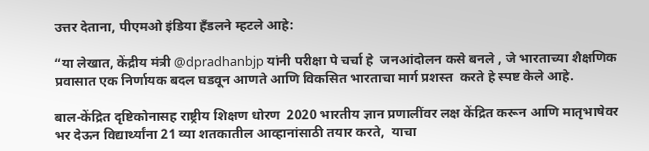उत्तर देताना, पीएमओ इंडिया हँडलने म्हटले आहे:

“या लेखात, केंद्रीय मंत्री @dpradhanbjp यांनी परीक्षा पे चर्चा हे  जनआंदोलन कसे बनले , जे भारताच्या शैक्षणिक प्रवासात एक निर्णायक बदल घडवून आणते आणि विकसित भारताचा मार्ग प्रशस्त  करते हे स्पष्ट केले आहे.

बाल-केंद्रित दृष्टिकोनासह राष्ट्रीय शिक्षण धोरण  2020 भारतीय ज्ञान प्रणालींवर लक्ष केंद्रित करून आणि मातृभाषेवर भर देऊन विद्यार्थ्यांना 21 व्या शतकातील आव्हानांसाठी तयार करते,  याचा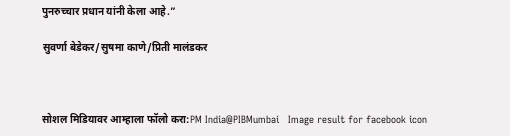पुनरुच्चार प्रधान यांनी केला आहे.”

सुवर्णा बेडेकर/सुषमा काणे/प्रिती मालंडकर



सोशल मिडियावर आम्हाला फॉलो करा:PM India@PIBMumbai   Image result for facebook icon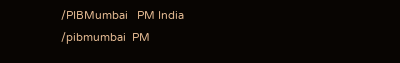/PIBMumbai   PM India /pibmumbai  PM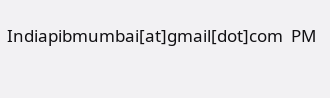Indiapibmumbai[at]gmail[dot]com  PM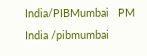India/PIBMumbai   PM India /pibmumbai